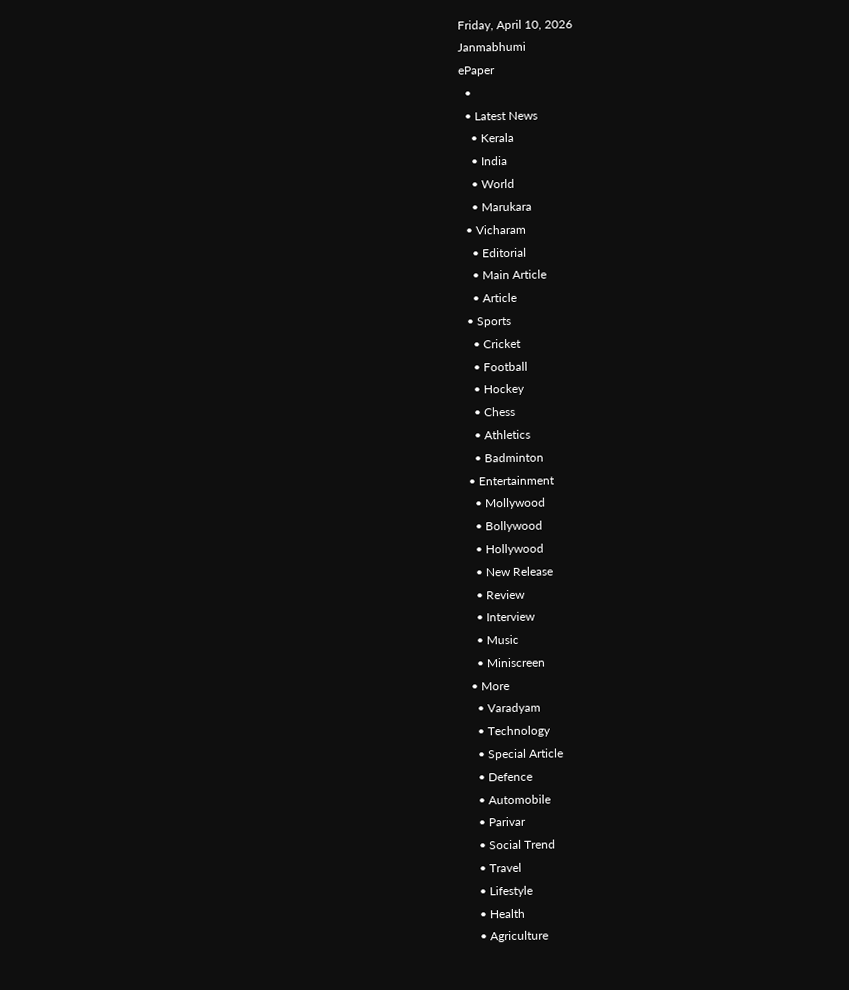Friday, April 10, 2026
Janmabhumi
ePaper
  •
  • Latest News
    • Kerala
    • India
    • World
    • Marukara
  • Vicharam
    • Editorial
    • Main Article
    • Article
  • Sports
    • Cricket
    • Football
    • Hockey
    • Chess
    • Athletics
    • Badminton
  • Entertainment
    • Mollywood
    • Bollywood
    • Hollywood
    • New Release
    • Review
    • Interview
    • Music
    • Miniscreen
  • More
    • Varadyam
    • Technology
    • Special Article
    • Defence
    • Automobile
    • Parivar
    • Social Trend
    • Travel
    • Lifestyle
    • Health
    • Agriculture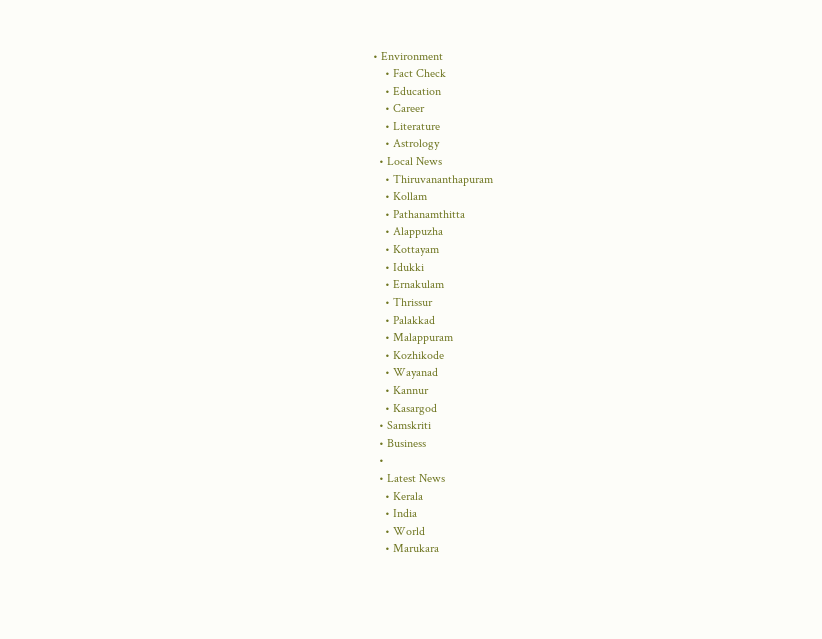• Environment
    • Fact Check
    • Education
    • Career
    • Literature
    • Astrology
  • Local News
    • Thiruvananthapuram
    • Kollam
    • Pathanamthitta
    • Alappuzha
    • Kottayam
    • Idukki
    • Ernakulam
    • Thrissur
    • Palakkad
    • Malappuram
    • Kozhikode
    • Wayanad
    • Kannur
    • Kasargod
  • Samskriti
  • Business
  •
  • Latest News
    • Kerala
    • India
    • World
    • Marukara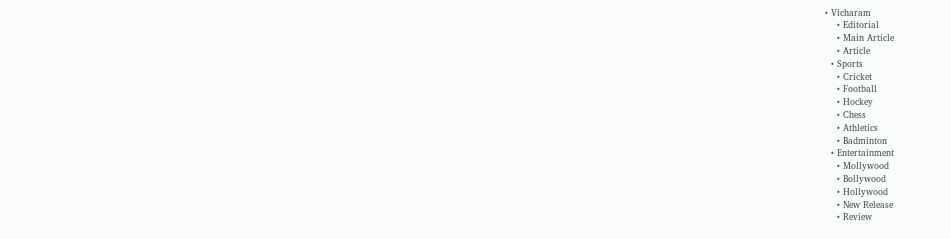• Vicharam
    • Editorial
    • Main Article
    • Article
  • Sports
    • Cricket
    • Football
    • Hockey
    • Chess
    • Athletics
    • Badminton
  • Entertainment
    • Mollywood
    • Bollywood
    • Hollywood
    • New Release
    • Review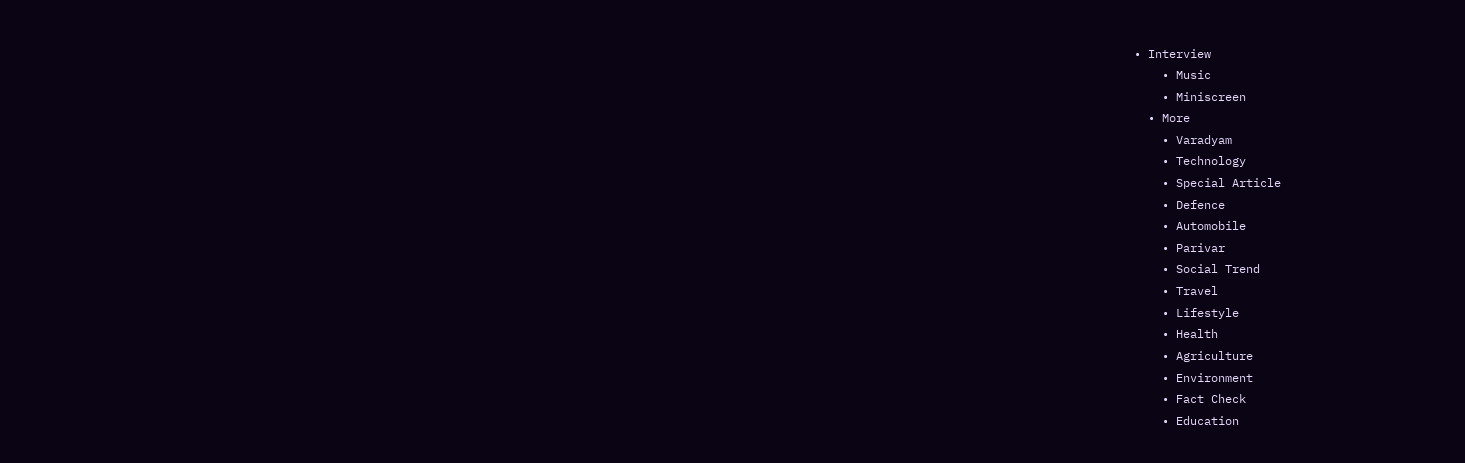• Interview
    • Music
    • Miniscreen
  • More
    • Varadyam
    • Technology
    • Special Article
    • Defence
    • Automobile
    • Parivar
    • Social Trend
    • Travel
    • Lifestyle
    • Health
    • Agriculture
    • Environment
    • Fact Check
    • Education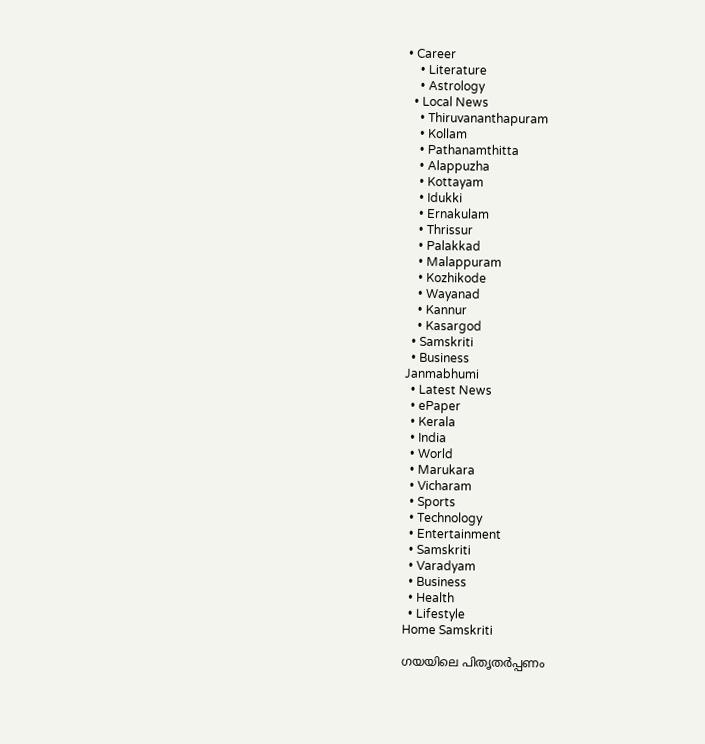• Career
    • Literature
    • Astrology
  • Local News
    • Thiruvananthapuram
    • Kollam
    • Pathanamthitta
    • Alappuzha
    • Kottayam
    • Idukki
    • Ernakulam
    • Thrissur
    • Palakkad
    • Malappuram
    • Kozhikode
    • Wayanad
    • Kannur
    • Kasargod
  • Samskriti
  • Business
Janmabhumi
  • Latest News
  • ePaper
  • Kerala
  • India
  • World
  • Marukara
  • Vicharam
  • Sports
  • Technology
  • Entertainment
  • Samskriti
  • Varadyam
  • Business
  • Health
  • Lifestyle
Home Samskriti

ഗയയിലെ പിതൃതര്‍പ്പണം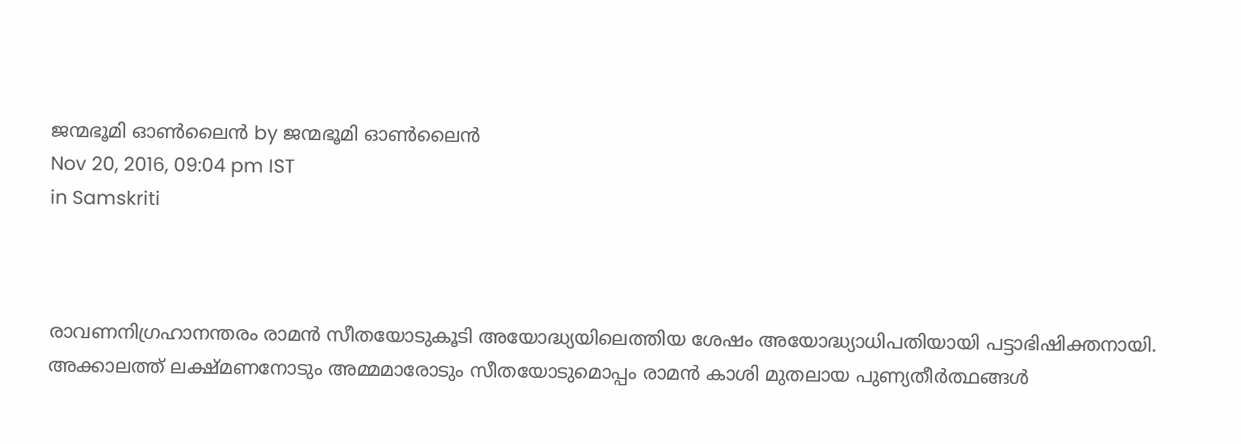ജന്മഭൂമി ഓണ്‍ലൈന്‍ by ജന്മഭൂമി ഓണ്‍ലൈന്‍
Nov 20, 2016, 09:04 pm IST
in Samskriti



രാവണനിഗ്രഹാനന്തരം രാമന്‍ സീതയോടുകൂടി അയോദ്ധ്യയിലെത്തിയ ശേഷം അയോദ്ധ്യാധിപതിയായി പട്ടാഭിഷിക്തനായി. അക്കാലത്ത് ലക്ഷ്മണനോടും അമ്മമാരോടും സീതയോടുമൊപ്പം രാമന്‍ കാശി മുതലായ പുണ്യതീര്‍ത്ഥങ്ങള്‍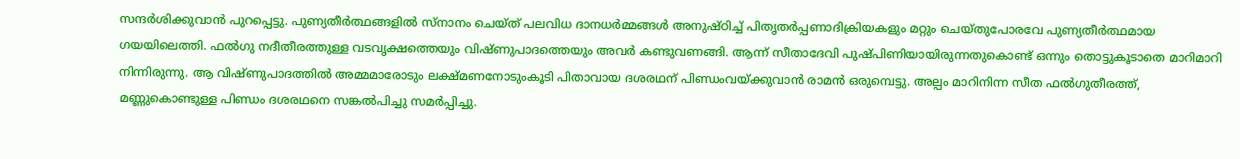സന്ദര്‍ശിക്കുവാന്‍ പുറപ്പെട്ടു. പുണ്യതീര്‍ത്ഥങ്ങളില്‍ സ്‌നാനം ചെയ്ത് പലവിധ ദാനധര്‍മ്മങ്ങള്‍ അനുഷ്ഠിച്ച് പിതൃതര്‍പ്പണാദിക്രിയകളും മറ്റും ചെയ്തുപോരവേ പുണ്യതീര്‍ത്ഥമായ ഗയയിലെത്തി. ഫല്‍ഗു നദീതീരത്തുള്ള വടവൃക്ഷത്തെയും വിഷ്ണുപാദത്തെയും അവര്‍ കണ്ടുവണങ്ങി. ആന്ന് സീതാദേവി പുഷ്പിണിയായിരുന്നതുകൊണ്ട് ഒന്നും തൊട്ടുകൂടാതെ മാറിമാറി നിന്നിരുന്നു. ആ വിഷ്ണുപാദത്തില്‍ അമ്മമാരോടും ലക്ഷ്മണനോടുംകൂടി പിതാവായ ദശരഥന് പിണ്ഡംവയ്‌ക്കുവാന്‍ രാമന്‍ ഒരുമ്പെട്ടു. അല്പം മാറിനിന്ന സീത ഫല്‍ഗുതീരത്ത്, മണ്ണുകൊണ്ടുള്ള പിണ്ഡം ദശരഥനെ സങ്കല്‍പിച്ചു സമര്‍പ്പിച്ചു.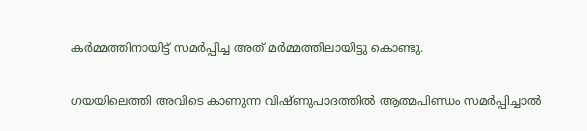കര്‍മ്മത്തിനായിട്ട് സമര്‍പ്പിച്ച അത് മര്‍മ്മത്തിലായിട്ടു കൊണ്ടു.

ഗയയിലെത്തി അവിടെ കാണുന്ന വിഷ്ണുപാദത്തില്‍ ആത്മപിണ്ഡം സമര്‍പ്പിച്ചാല്‍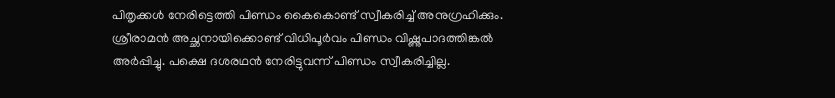പിതൃക്കള്‍ നേരിട്ടെത്തി പിണ്ഡം കൈകൊണ്ട് സ്വീകരിച്ച് അനുഗ്രഹിക്കും. ശ്രീരാമന്‍ അച്ഛനായിക്കൊണ്ട് വിധിപൂര്‍വം പിണ്ഡം വിഷ്ണുപാദത്തിങ്കല്‍ അര്‍പ്പിച്ചു. പക്ഷെ ദശരഥന്‍ നേരിട്ടുവന്ന് പിണ്ഡം സ്വീകരിച്ചില്ല.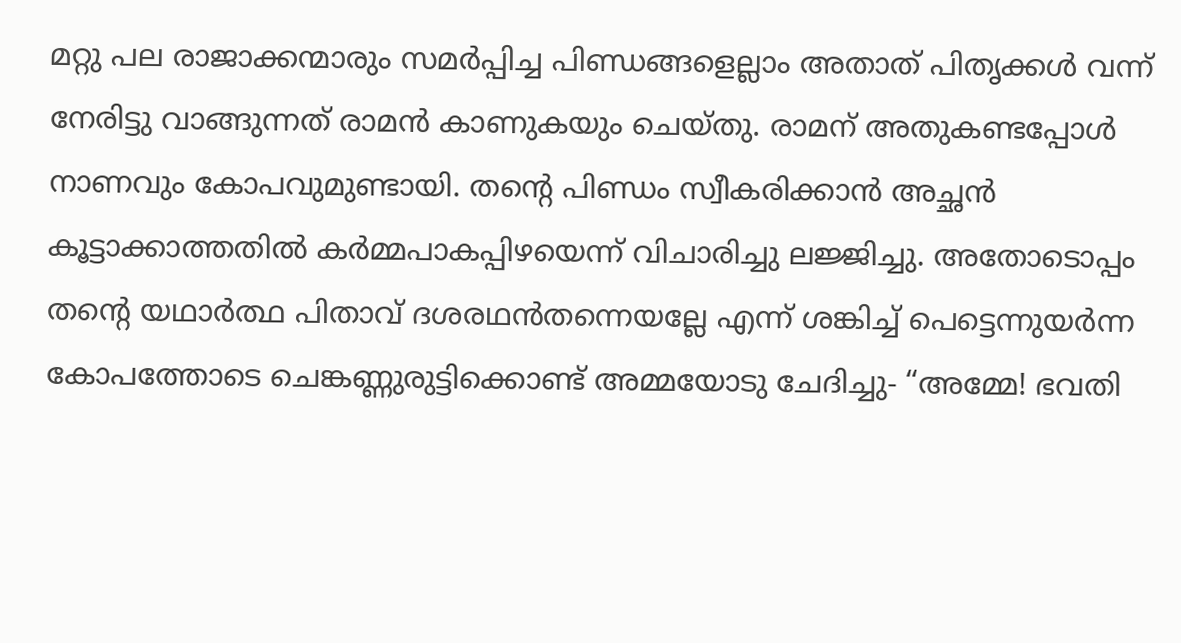മറ്റു പല രാജാക്കന്മാരും സമര്‍പ്പിച്ച പിണ്ഡങ്ങളെല്ലാം അതാത് പിതൃക്കള്‍ വന്ന് നേരിട്ടു വാങ്ങുന്നത് രാമന്‍ കാണുകയും ചെയ്തു. രാമന് അതുകണ്ടപ്പോള്‍ നാണവും കോപവുമുണ്ടായി. തന്റെ പിണ്ഡം സ്വീകരിക്കാന്‍ അച്ഛന്‍ കൂട്ടാക്കാത്തതില്‍ കര്‍മ്മപാകപ്പിഴയെന്ന് വിചാരിച്ചു ലജ്ജിച്ചു. അതോടൊപ്പം തന്റെ യഥാര്‍ത്ഥ പിതാവ് ദശരഥന്‍തന്നെയല്ലേ എന്ന് ശങ്കിച്ച് പെട്ടെന്നുയര്‍ന്ന കോപത്തോടെ ചെങ്കണ്ണുരുട്ടിക്കൊണ്ട് അമ്മയോടു ചേദിച്ചു- “അമ്മേ! ഭവതി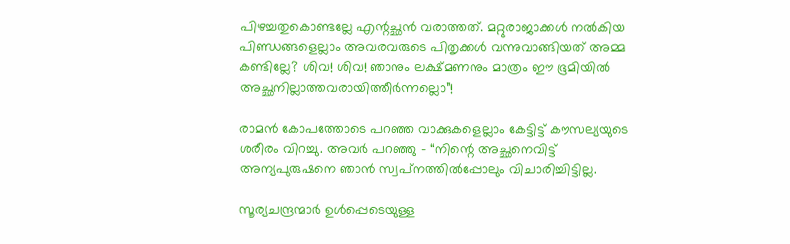പിഴച്ചതുകൊണ്ടല്ലേ എന്റച്ഛന്‍ വരാത്തത്. മറ്റുരാജാക്കള്‍ നല്‍കിയ പിണ്ഡങ്ങളെല്ലാം അവരവരുടെ പിതൃക്കള്‍ വന്നുവാങ്ങിയത് അമ്മ കണ്ടില്ലേ? ശിവ! ശിവ! ഞാനും ലക്ഷ്മണനും മാത്രം ഈ ഭൂമിയില്‍ അച്ഛനില്ലാത്തവരായിത്തീര്‍ന്നല്ലൊ”!

രാമന്‍ കോപത്തോടെ പറഞ്ഞ വാക്കുകളെല്ലാം കേട്ടിട്ട് കൗസല്യയുടെ ശരീരം വിറച്ചു. അവര്‍ പറഞ്ഞു – “നിന്റെ അച്ഛനെവിട്ട് അന്യപുരുഷനെ ഞാന്‍ സ്വപ്‌നത്തില്‍പ്പോലും വിചാരിച്ചിട്ടില്ല.

സൂര്യചന്ദ്രന്മാര്‍ ഉള്‍പ്പെടെയുള്ള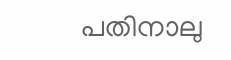പതിനാലു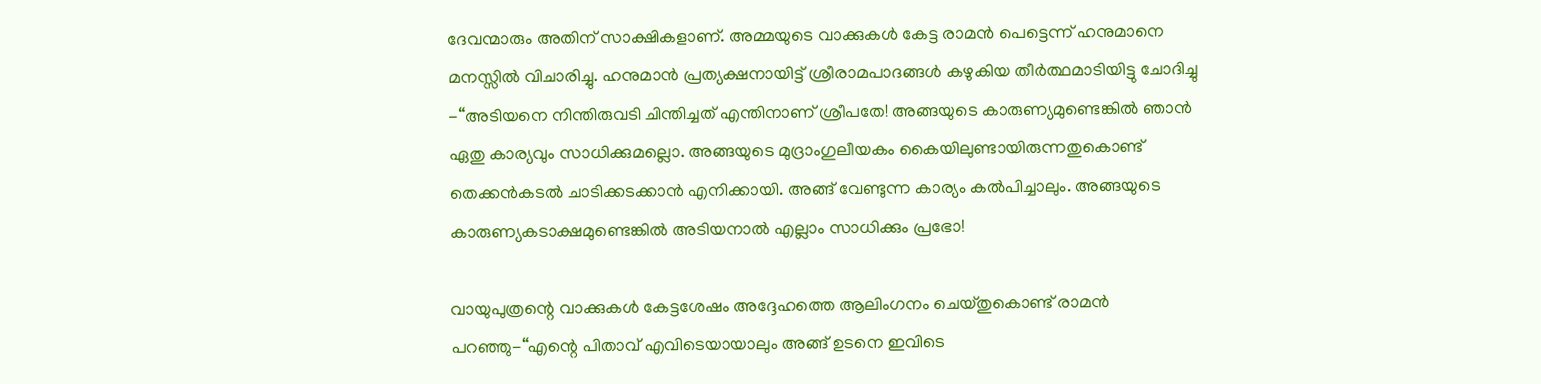ദേവന്മാരും അതിന് സാക്ഷികളാണ്. അമ്മയുടെ വാക്കുകള്‍ കേട്ട രാമന്‍ പെട്ടെന്ന് ഹനുമാനെ മനസ്സില്‍ വിചാരിച്ചു. ഹനുമാന്‍ പ്രത്യക്ഷനായിട്ട് ശ്രീരാമപാദങ്ങള്‍ കഴുകിയ തീര്‍ത്ഥമാടിയിട്ടു ചോദിച്ചു -“അടിയനെ നിന്തിരുവടി ചിന്തിച്ചത് എന്തിനാണ് ശ്രീപതേ! അങ്ങയുടെ കാരുണ്യമുണ്ടെങ്കില്‍ ഞാന്‍ ഏതു കാര്യവും സാധിക്കുമല്ലൊ. അങ്ങയുടെ മുദ്രാംഗുലീയകം കൈയിലുണ്ടായിരുന്നതുകൊണ്ട് തെക്കന്‍കടല്‍ ചാടിക്കടക്കാന്‍ എനിക്കായി. അങ്ങ് വേണ്ടുന്ന കാര്യം കല്‍പിച്ചാലും. അങ്ങയുടെ കാരുണ്യകടാക്ഷമുണ്ടെങ്കില്‍ അടിയനാല്‍ എല്ലാം സാധിക്കും പ്രഭോ!

വായുപുത്രന്റെ വാക്കുകള്‍ കേട്ടശേഷം അദ്ദേഹത്തെ ആലിംഗനം ചെയ്തുകൊണ്ട് രാമന്‍ പറഞ്ഞു-“എന്റെ പിതാവ് എവിടെയായാലും അങ്ങ് ഉടനെ ഇവിടെ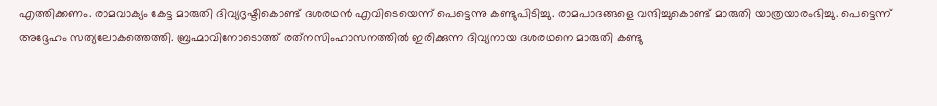എത്തിക്കണം. രാമവാക്യം കേട്ട മാരുതി ദിവ്യദൃഷ്ടികൊണ്ട് ദശരഥന്‍ എവിടെയെന്ന് പെട്ടെന്നു കണ്ടുപിടിച്ചു. രാമപാദങ്ങളെ വന്ദിച്ചുകൊണ്ട് മാരുതി യാത്രയാരംഭിച്ചു. പെട്ടെന്ന് അദ്ദേഹം സത്യലോകത്തെത്തി. ബ്രഹ്മാവിനോടൊത്ത് രത്‌നസിംഹാസനത്തില്‍ ഇരിക്കുന്ന ദിവ്യനായ ദശരഥനെ മാരുതി കണ്ടു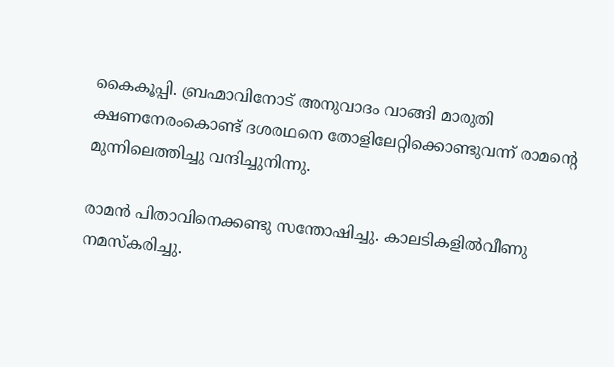കൈകൂപ്പി. ബ്രഹ്മാവിനോട് അനുവാദം വാങ്ങി മാരുതി ക്ഷണനേരംകൊണ്ട് ദശരഥനെ തോളിലേറ്റിക്കൊണ്ടുവന്ന് രാമന്റെ മുന്നിലെത്തിച്ചു വന്ദിച്ചുനിന്നു.

രാമന്‍ പിതാവിനെക്കണ്ടു സന്തോഷിച്ചു. കാലടികളില്‍വീണു നമസ്‌കരിച്ചു.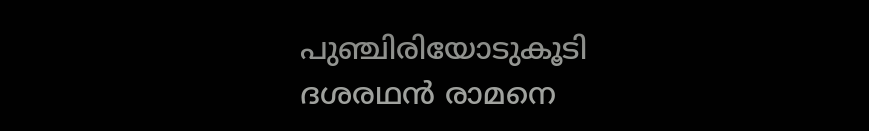പുഞ്ചിരിയോടുകൂടി ദശരഥന്‍ രാമനെ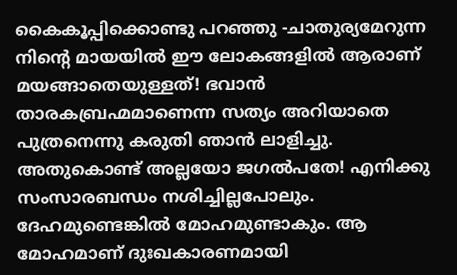കൈകൂപ്പിക്കൊണ്ടു പറഞ്ഞു -ചാതുര്യമേറുന്ന നിന്റെ മായയില്‍ ഈ ലോകങ്ങളില്‍ ആരാണ് മയങ്ങാതെയുള്ളത്! ഭവാന്‍ താരകബ്രഹ്മമാണെന്ന സത്യം അറിയാതെ പുത്രനെന്നു കരുതി ഞാന്‍ ലാളിച്ചു. അതുകൊണ്ട് അല്ലയോ ജഗല്‍പതേ! എനിക്കു സംസാരബന്ധം നശിച്ചില്ലപോലും. ദേഹമുണ്ടെങ്കില്‍ മോഹമുണ്ടാകും. ആ മോഹമാണ് ദുഃഖകാരണമായി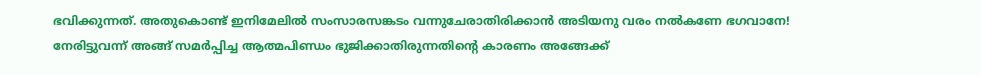ഭവിക്കുന്നത്. അതുകൊണ്ട് ഇനിമേലില്‍ സംസാരസങ്കടം വന്നുചേരാതിരിക്കാന്‍ അടിയനു വരം നല്‍കണേ ഭഗവാനേ! നേരിട്ടുവന്ന് അങ്ങ് സമര്‍പ്പിച്ച ആത്മപിണ്ഡം ഭുജിക്കാതിരുന്നതിന്റെ കാരണം അങ്ങേക്ക്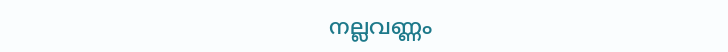നല്ലവണ്ണം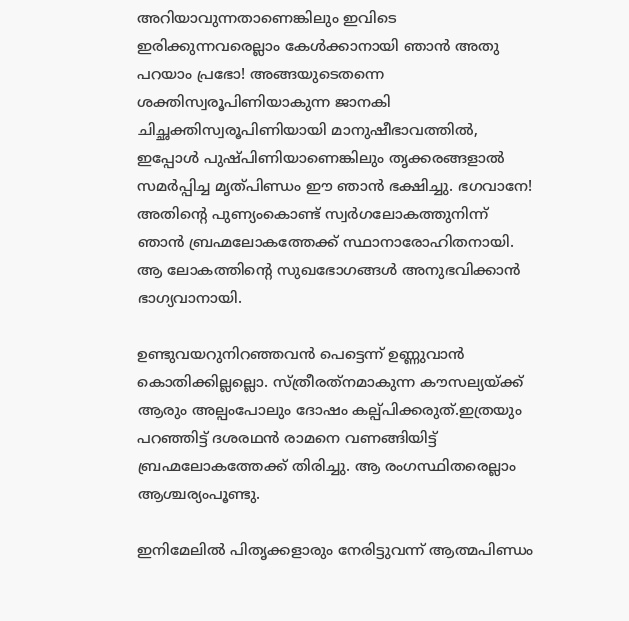അറിയാവുന്നതാണെങ്കിലും ഇവിടെ ഇരിക്കുന്നവരെല്ലാം കേള്‍ക്കാനായി ഞാന്‍ അതു പറയാം പ്രഭോ! അങ്ങയുടെതന്നെ ശക്തിസ്വരൂപിണിയാകുന്ന ജാനകി ചിച്ഛക്തിസ്വരൂപിണിയായി മാനുഷീഭാവത്തില്‍, ഇപ്പോള്‍ പുഷ്പിണിയാണെങ്കിലും തൃക്കരങ്ങളാല്‍ സമര്‍പ്പിച്ച മൃത്പിണ്ഡം ഈ ഞാന്‍ ഭക്ഷിച്ചു. ഭഗവാനേ! അതിന്റെ പുണ്യംകൊണ്ട് സ്വര്‍ഗലോകത്തുനിന്ന് ഞാന്‍ ബ്രഹ്മലോകത്തേക്ക് സ്ഥാനാരോഹിതനായി. ആ ലോകത്തിന്റെ സുഖഭോഗങ്ങള്‍ അനുഭവിക്കാന്‍ ഭാഗ്യവാനായി.

ഉണ്ടുവയറുനിറഞ്ഞവന്‍ പെട്ടെന്ന് ഉണ്ണുവാന്‍ കൊതിക്കില്ലല്ലൊ. സ്ത്രീരത്‌നമാകുന്ന കൗസല്യയ്‌ക്ക് ആരും അല്പംപോലും ദോഷം കല്പ്പിക്കരുത്.ഇത്രയും പറഞ്ഞിട്ട് ദശരഥന്‍ രാമനെ വണങ്ങിയിട്ട് ബ്രഹ്മലോകത്തേക്ക് തിരിച്ചു. ആ രംഗസ്ഥിതരെല്ലാം ആശ്ചര്യംപൂണ്ടു.

ഇനിമേലില്‍ പിതൃക്കളാരും നേരിട്ടുവന്ന് ആത്മപിണ്ഡം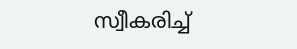സ്വീകരിച്ച്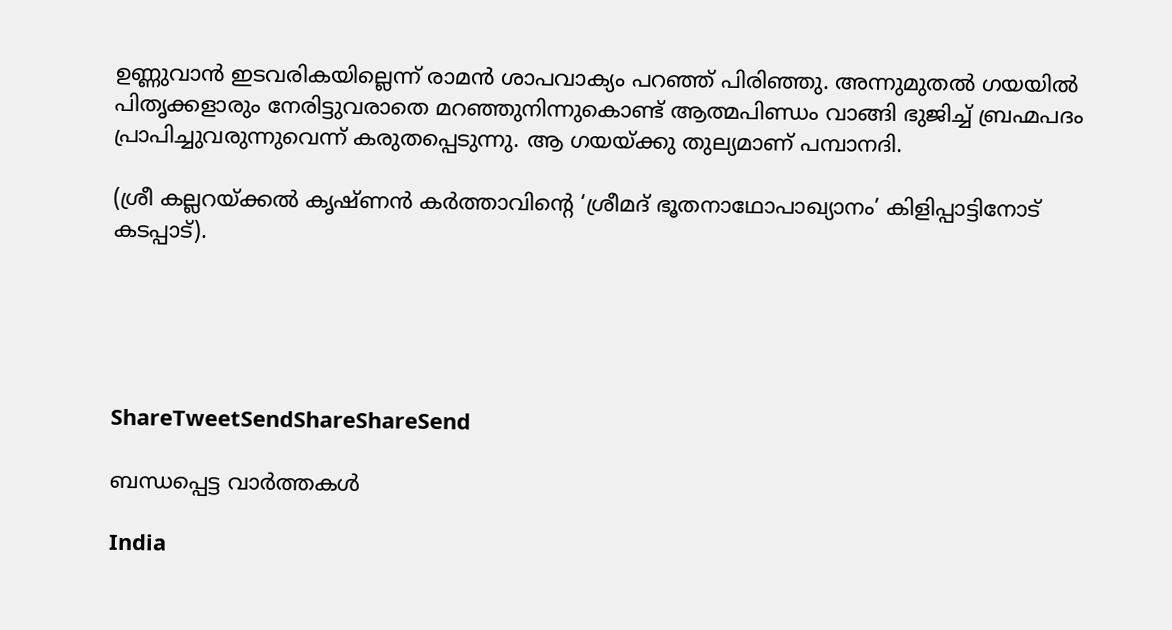ഉണ്ണുവാന്‍ ഇടവരികയില്ലെന്ന് രാമന്‍ ശാപവാക്യം പറഞ്ഞ് പിരിഞ്ഞു. അന്നുമുതല്‍ ഗയയില്‍ പിതൃക്കളാരും നേരിട്ടുവരാതെ മറഞ്ഞുനിന്നുകൊണ്ട് ആത്മപിണ്ഡം വാങ്ങി ഭുജിച്ച് ബ്രഹ്മപദം പ്രാപിച്ചുവരുന്നുവെന്ന് കരുതപ്പെടുന്നു. ആ ഗയയ്‌ക്കു തുല്യമാണ് പമ്പാനദി.

(ശ്രീ കല്ലറയ്‌ക്കല്‍ കൃഷ്ണന്‍ കര്‍ത്താവിന്റെ ‘ശ്രീമദ് ഭൂതനാഥോപാഖ്യാനം’ കിളിപ്പാട്ടിനോട് കടപ്പാട്).





ShareTweetSendShareShareSend

ബന്ധപ്പെട്ട വാര്‍ത്തകള്‍

India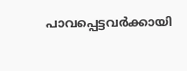പാവപ്പെട്ടവർക്കായി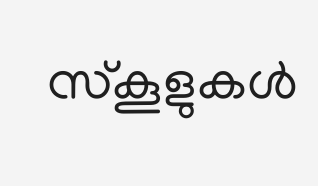സ്‌കൂളുകൾ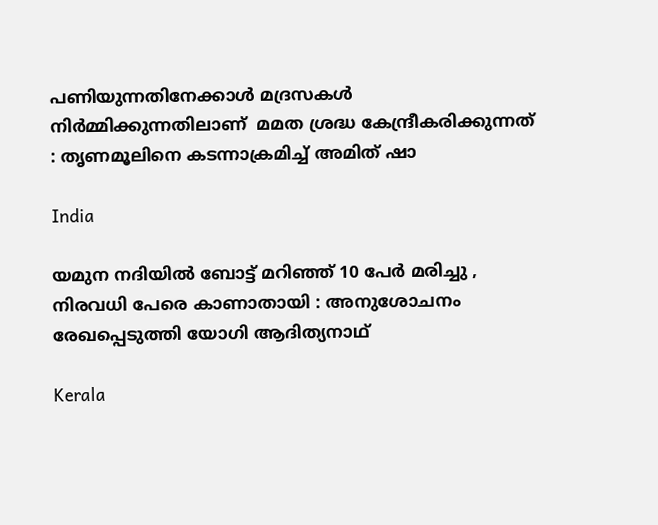പണിയുന്നതിനേക്കാൾ മദ്രസകൾ നിർമ്മിക്കുന്നതിലാണ്  മമത ശ്രദ്ധ കേന്ദ്രീകരിക്കുന്നത് : തൃണമൂലിനെ കടന്നാക്രമിച്ച് അമിത് ഷാ

India

യമുന നദിയിൽ ബോട്ട് മറിഞ്ഞ് 10 പേർ മരിച്ചു , നിരവധി പേരെ കാണാതായി : അനുശോചനം രേഖപ്പെടുത്തി യോഗി ആദിത്യനാഥ്

Kerala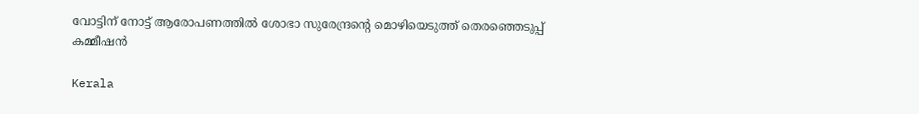വോട്ടിന് നോട്ട് ആരോപണത്തില്‍ ശോഭാ സുരേന്ദ്രന്റെ മൊഴിയെടുത്ത് തെരഞ്ഞെടുപ്പ് കമ്മീഷന്‍

Kerala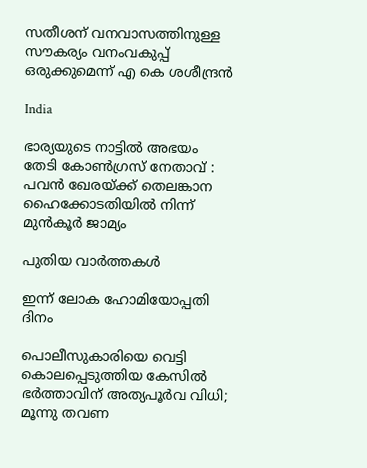സതീശന് വനവാസത്തിനുള്ള സൗകര്യം വനംവകുപ്പ് ഒരുക്കുമെന്ന് എ കെ ശശീന്ദ്രൻ

India

ഭാര്യയുടെ നാട്ടിൽ അഭയം തേടി കോൺഗ്രസ് നേതാവ് : പവൻ ഖേരയ്‌ക്ക് തെലങ്കാന ഹൈക്കോടതിയിൽ നിന്ന് മുൻകൂർ ജാമ്യം

പുതിയ വാര്‍ത്തകള്‍

ഇന്ന് ലോക ഹോമിയോപ്പതി ദിനം

പൊലീസുകാരിയെ വെട്ടി കൊലപ്പെടുത്തിയ കേസിൽ ഭർത്താവിന് അത്യപൂർവ വിധി; മൂന്നു തവണ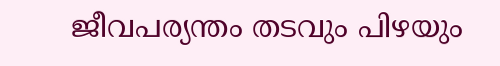ജീവപര്യന്തം തടവും പിഴയും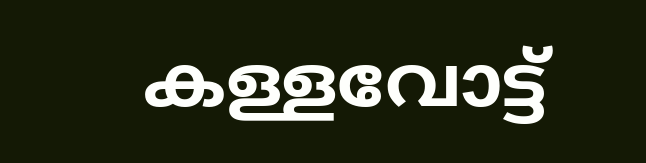കള്ളവോട്ട്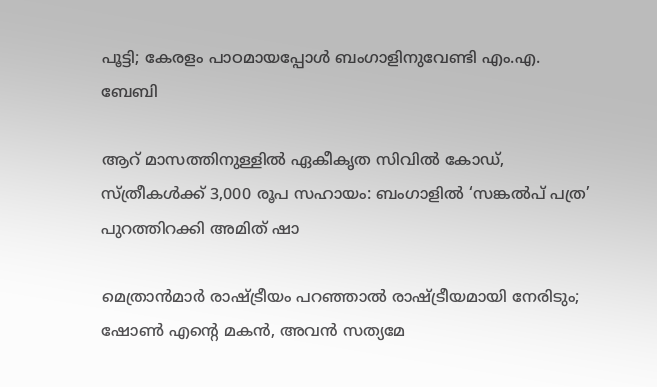പൂട്ടി; കേരളം പാഠമായപ്പോൾ ബംഗാളിനുവേണ്ടി എം.എ. ബേബി

ആറ് മാസത്തിനുള്ളിൽ ഏകീകൃത സിവിൽ കോഡ്, സ്ത്രീകൾക്ക് 3,000 രൂപ സഹായം: ബംഗാളിൽ ‘സങ്കൽപ് പത്ര’ പുറത്തിറക്കി അമിത് ഷാ

മെത്രാൻമാർ രാഷ്‌ട്രീയം പറഞ്ഞാൽ രാഷ്‌ട്രീയമായി നേരിടും; ഷോൺ എന്റെ മകൻ, അവൻ സത്യമേ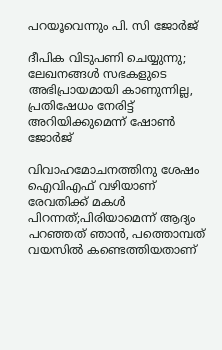പറയൂവെന്നും പി. സി ജോർജ്

ദീപിക വിടുപണി ചെയ്യുന്നു; ലേഖനങ്ങൾ സഭകളുടെ അഭിപ്രായമായി കാണുന്നില്ല, പ്രതിഷേധം നേരിട്ട് അറിയിക്കുമെന്ന് ഷോൺ ജോർജ്

വിവാഹമോചനത്തിനു ശേഷം ഐവിഎഫ് വഴിയാണ് രേവതിക്ക് മകൾ പിറന്നത്;പിരിയാമെന്ന് ആദ്യം പറഞ്ഞത് ഞാൻ, പത്തൊമ്പത് വയസിൽ കണ്ടെത്തിയതാണ്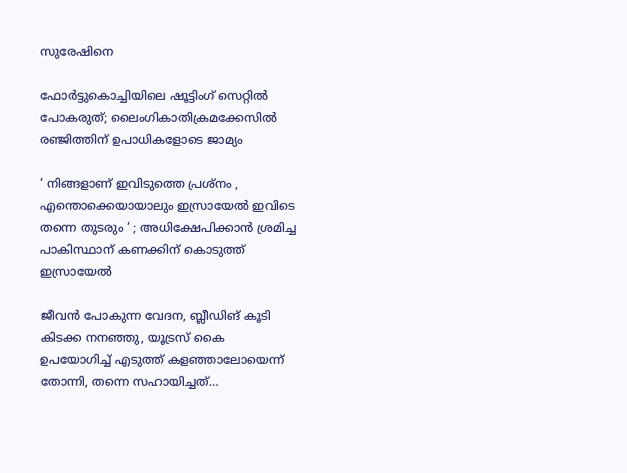സുരേഷിനെ

ഫോർട്ടുകൊച്ചിയിലെ ഷൂട്ടിംഗ് സെറ്റിൽ പോകരുത്; ലൈംഗികാതിക്രമക്കേസിൽ രഞ്ജിത്തിന് ഉപാധികളോടെ ജാമ്യം

‘ നിങ്ങളാണ് ഇവിടുത്തെ പ്രശ്നം , എന്തൊക്കെയായാലും ഇസ്രായേൽ ഇവിടെ തന്നെ തുടരും ‘ ; അധിക്ഷേപിക്കാൻ ശ്രമിച്ച പാകിസ്ഥാന് കണക്കിന് കൊടുത്ത് ഇസ്രായേൽ

ജീവൻ പോകുന്ന വേദന, ബ്ലീഡിങ് കൂടി കിടക്ക നനഞ്ഞു, യൂട്രസ് കൈ ഉപയോഗിച്ച് എടുത്ത് കളഞ്ഞാലോയെന്ന് തോന്നി, തന്നെ സഹായിച്ചത്…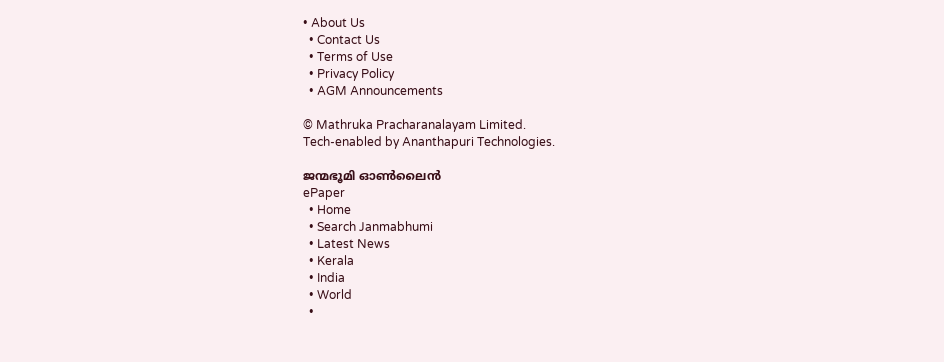• About Us
  • Contact Us
  • Terms of Use
  • Privacy Policy
  • AGM Announcements

© Mathruka Pracharanalayam Limited.
Tech-enabled by Ananthapuri Technologies.

ജന്മഭൂമി ഓണ്‍ലൈന്‍
ePaper
  • Home
  • Search Janmabhumi
  • Latest News
  • Kerala
  • India
  • World
  •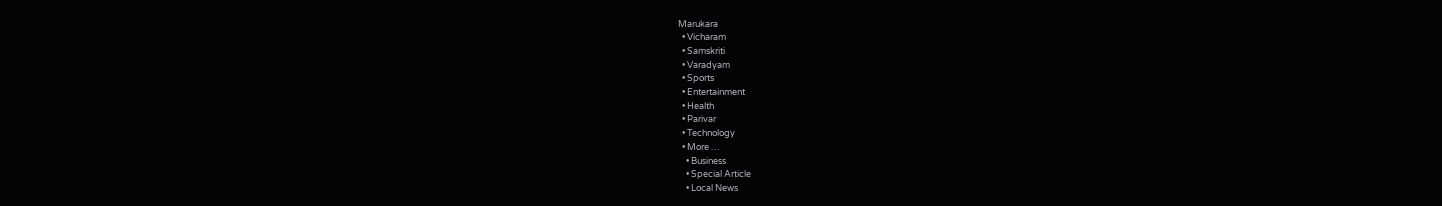Marukara
  • Vicharam
  • Samskriti
  • Varadyam
  • Sports
  • Entertainment
  • Health
  • Parivar
  • Technology
  • More …
    • Business
    • Special Article
    • Local News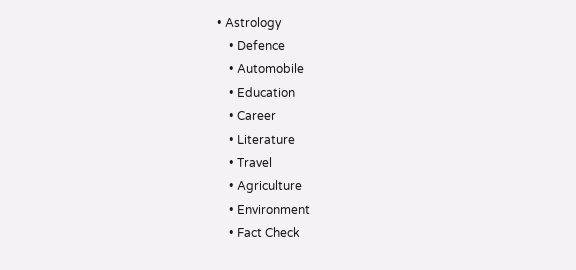• Astrology
    • Defence
    • Automobile
    • Education
    • Career
    • Literature
    • Travel
    • Agriculture
    • Environment
    • Fact Check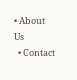• About Us
  • Contact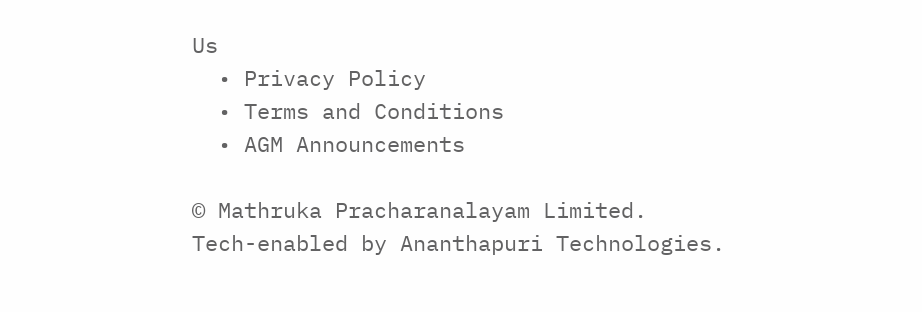Us
  • Privacy Policy
  • Terms and Conditions
  • AGM Announcements

© Mathruka Pracharanalayam Limited.
Tech-enabled by Ananthapuri Technologies.